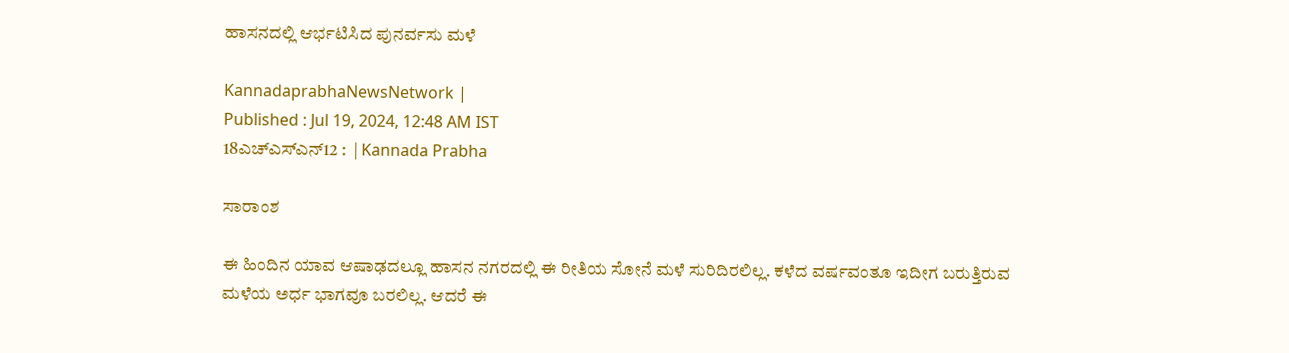ಹಾಸನದಲ್ಲಿ ಆರ್ಭಟಿಸಿದ ಪುನರ್ವಸು ಮಳೆ

KannadaprabhaNewsNetwork |
Published : Jul 19, 2024, 12:48 AM IST
18ಎಚ್ಎಸ್ಎನ್12 :  | Kannada Prabha

ಸಾರಾಂಶ

ಈ ಹಿಂದಿನ ಯಾವ ಆಷಾಢದಲ್ಲೂ ಹಾಸನ ನಗರದಲ್ಲಿ ಈ ರೀತಿಯ ಸೋನೆ ಮಳೆ ಸುರಿದಿರಲಿಲ್ಲ. ಕಳೆದ ವರ್ಷವಂತೂ ಇದೀಗ ಬರುತ್ತಿರುವ ಮಳೆಯ ಅರ್ಧ ಭಾಗವೂ ಬರಲಿಲ್ಲ. ಆದರೆ ಈ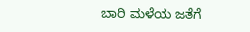ಬಾರಿ ಮಳೆಯ ಜತೆಗೆ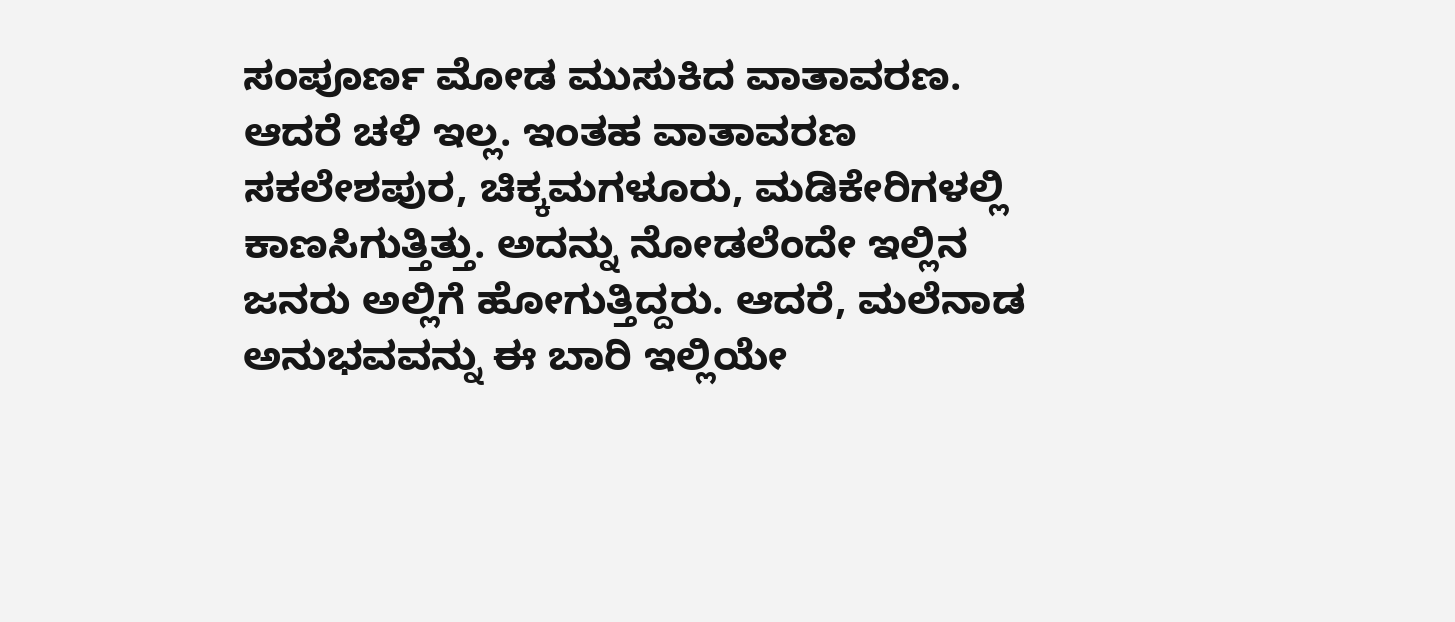ಸಂಪೂರ್ಣ ಮೋಡ ಮುಸುಕಿದ ವಾತಾವರಣ. ಆದರೆ ಚಳಿ ಇಲ್ಲ. ಇಂತಹ ವಾತಾವರಣ ಸಕಲೇಶಪುರ, ಚಿಕ್ಕಮಗಳೂರು, ಮಡಿಕೇರಿಗಳಲ್ಲಿ ಕಾಣಸಿಗುತ್ತಿತ್ತು. ಅದನ್ನು ನೋಡಲೆಂದೇ ಇಲ್ಲಿನ ಜನರು ಅಲ್ಲಿಗೆ ಹೋಗುತ್ತಿದ್ದರು. ಆದರೆ, ಮಲೆನಾಡ ಅನುಭವವನ್ನು ಈ ಬಾರಿ ಇಲ್ಲಿಯೇ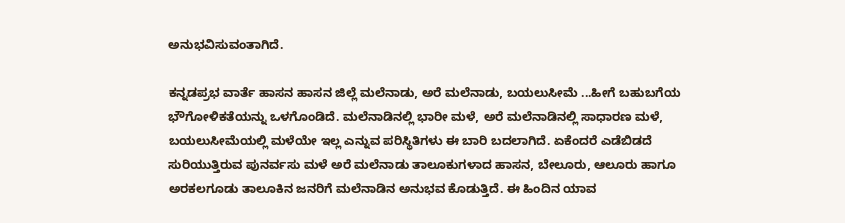ಅನುಭವಿಸುವಂತಾಗಿದೆ.

ಕನ್ನಡಪ್ರಭ ವಾರ್ತೆ ಹಾಸನ ಹಾಸನ ಜಿಲ್ಲೆ ಮಲೆನಾಡು, ಅರೆ ಮಲೆನಾಡು, ಬಯಲುಸೀಮೆ ...ಹೀಗೆ ಬಹುಬಗೆಯ ಭೌಗೋಳಿಕತೆಯನ್ನು ಒಳಗೊಂಡಿದೆ. ಮಲೆನಾಡಿನಲ್ಲಿ ಭಾರೀ ಮಳೆ, ಅರೆ ಮಲೆನಾಡಿನಲ್ಲಿ ಸಾಧಾರಣ ಮಳೆ, ಬಯಲುಸೀಮೆಯಲ್ಲಿ ಮಳೆಯೇ ಇಲ್ಲ ಎನ್ನುವ ಪರಿಸ್ಥಿತಿಗಳು ಈ ಬಾರಿ ಬದಲಾಗಿದೆ. ಏಕೆಂದರೆ ಎಡೆಬಿಡದೆ ಸುರಿಯುತ್ತಿರುವ ಪುನರ್ವಸು ಮಳೆ ಅರೆ ಮಲೆನಾಡು ತಾಲೂಕುಗಳಾದ ಹಾಸನ, ಬೇಲೂರು, ಆಲೂರು ಹಾಗೂ ಅರಕಲಗೂಡು ತಾಲೂಕಿನ ಜನರಿಗೆ ಮಲೆನಾಡಿನ ಅನುಭವ ಕೊಡುತ್ತಿದೆ. ಈ ಹಿಂದಿನ ಯಾವ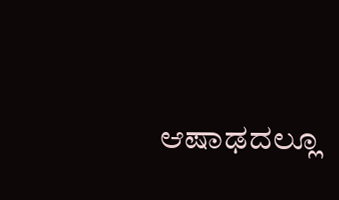ಆಷಾಢದಲ್ಲೂ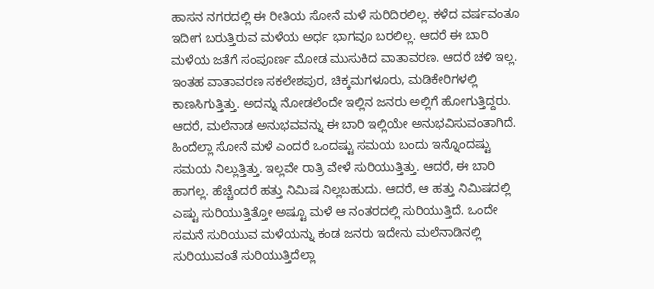ಹಾಸನ ನಗರದಲ್ಲಿ ಈ ರೀತಿಯ ಸೋನೆ ಮಳೆ ಸುರಿದಿರಲಿಲ್ಲ. ಕಳೆದ ವರ್ಷವಂತೂ ಇದೀಗ ಬರುತ್ತಿರುವ ಮಳೆಯ ಅರ್ಧ ಭಾಗವೂ ಬರಲಿಲ್ಲ. ಆದರೆ ಈ ಬಾರಿ ಮಳೆಯ ಜತೆಗೆ ಸಂಪೂರ್ಣ ಮೋಡ ಮುಸುಕಿದ ವಾತಾವರಣ. ಆದರೆ ಚಳಿ ಇಲ್ಲ. ಇಂತಹ ವಾತಾವರಣ ಸಕಲೇಶಪುರ, ಚಿಕ್ಕಮಗಳೂರು, ಮಡಿಕೇರಿಗಳಲ್ಲಿ ಕಾಣಸಿಗುತ್ತಿತ್ತು. ಅದನ್ನು ನೋಡಲೆಂದೇ ಇಲ್ಲಿನ ಜನರು ಅಲ್ಲಿಗೆ ಹೋಗುತ್ತಿದ್ದರು. ಆದರೆ, ಮಲೆನಾಡ ಅನುಭವವನ್ನು ಈ ಬಾರಿ ಇಲ್ಲಿಯೇ ಅನುಭವಿಸುವಂತಾಗಿದೆ. ಹಿಂದೆಲ್ಲಾ ಸೋನೆ ಮಳೆ ಎಂದರೆ ಒಂದಷ್ಟು ಸಮಯ ಬಂದು ಇನ್ನೊಂದಷ್ಟು ಸಮಯ ನಿಲ್ಲುತ್ತಿತ್ತು. ಇಲ್ಲವೇ ರಾತ್ರಿ ವೇಳೆ ಸುರಿಯುತ್ತಿತ್ತು. ಆದರೆ, ಈ ಬಾರಿ ಹಾಗಲ್ಲ. ಹೆಚ್ಚೆಂದರೆ ಹತ್ತು ನಿಮಿಷ ನಿಲ್ಲಬಹುದು. ಆದರೆ, ಆ ಹತ್ತು ನಿಮಿಷದಲ್ಲಿ ಎಷ್ಟು ಸುರಿಯುತ್ತಿತ್ತೋ ಅಷ್ಟೂ ಮಳೆ ಆ ನಂತರದಲ್ಲಿ ಸುರಿಯುತ್ತಿದೆ. ಒಂದೇ ಸಮನೆ ಸುರಿಯುವ ಮಳೆಯನ್ನು ಕಂಡ ಜನರು ಇದೇನು ಮಲೆನಾಡಿನಲ್ಲಿ ಸುರಿಯುವಂತೆ ಸುರಿಯುತ್ತಿದೆಲ್ಲಾ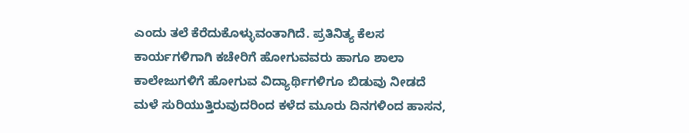ಎಂದು ತಲೆ ಕೆರೆದುಕೊಳ್ಳುವಂತಾಗಿದೆ. ಪ್ರತಿನಿತ್ಯ ಕೆಲಸ ಕಾರ್ಯಗಳಿಗಾಗಿ ಕಚೇರಿಗೆ ಹೋಗುವವರು ಹಾಗೂ ಶಾಲಾ ಕಾಲೇಜುಗಳಿಗೆ ಹೋಗುವ ವಿದ್ಯಾರ್ಥಿಗಳಿಗೂ ಬಿಡುವು ನೀಡದೆ ಮಳೆ ಸುರಿಯುತ್ತಿರುವುದರಿಂದ ಕಳೆದ ಮೂರು ದಿನಗಳಿಂದ ಹಾಸನ,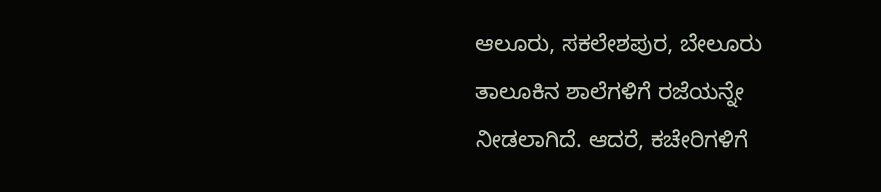ಆಲೂರು, ಸಕಲೇಶಪುರ, ಬೇಲೂರು ತಾಲೂಕಿನ ಶಾಲೆಗಳಿಗೆ ರಜೆಯನ್ನೇ ನೀಡಲಾಗಿದೆ. ಆದರೆ, ಕಚೇರಿಗಳಿಗೆ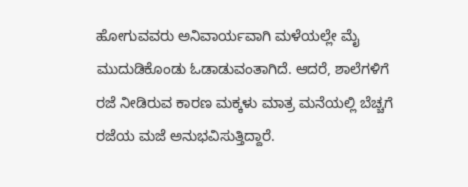ಹೋಗುವವರು ಅನಿವಾರ್ಯವಾಗಿ ಮಳೆಯಲ್ಲೇ ಮೈ ಮುದುಡಿಕೊಂಡು ಓಡಾಡುವಂತಾಗಿದೆ. ಆದರೆ, ಶಾಲೆಗಳಿಗೆ ರಜೆ ನೀಡಿರುವ ಕಾರಣ ಮಕ್ಕಳು ಮಾತ್ರ ಮನೆಯಲ್ಲಿ ಬೆಚ್ಚಗೆ ರಜೆಯ ಮಜೆ ಅನುಭವಿಸುತ್ತಿದ್ದಾರೆ.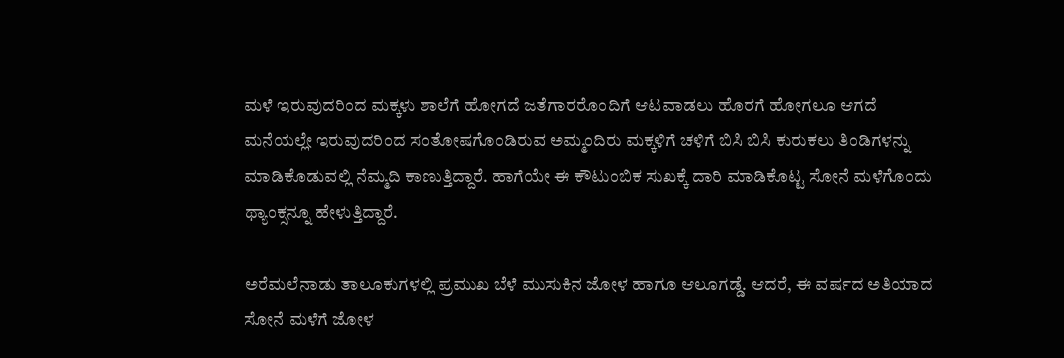ಮಳೆ ಇರುವುದರಿಂದ ಮಕ್ಕಳು ಶಾಲೆಗೆ ಹೋಗದೆ ಜತೆಗಾರರೊಂದಿಗೆ ಆಟವಾಡಲು ಹೊರಗೆ ಹೋಗಲೂ ಆಗದೆ ಮನೆಯಲ್ಲೇ ಇರುವುದರಿಂದ ಸಂತೋಷಗೊಂಡಿರುವ ಅಮ್ಮಂದಿರು ಮಕ್ಕಳಿಗೆ ಚಳಿಗೆ ಬಿಸಿ ಬಿಸಿ ಕುರುಕಲು ತಿಂಡಿಗಳನ್ನು ಮಾಡಿಕೊಡುವಲ್ಲಿ ನೆಮ್ಮದಿ ಕಾಣುತ್ತಿದ್ದಾರೆ. ಹಾಗೆಯೇ ಈ ಕೌಟುಂಬಿಕ ಸುಖಕ್ಕೆ ದಾರಿ ಮಾಡಿಕೊಟ್ಟ ಸೋನೆ ಮಳೆಗೊಂದು ಥ್ಯಾಂಕ್ಸನ್ನೂ ಹೇಳುತ್ತಿದ್ದಾರೆ.

ಅರೆಮಲೆನಾಡು ತಾಲೂಕುಗಳಲ್ಲಿ ಪ್ರಮುಖ ಬೆಳೆ ಮುಸುಕಿನ ಜೋಳ ಹಾಗೂ ಆಲೂಗಡ್ಡೆ. ಆದರೆ, ಈ ವರ್ಷದ ಅತಿಯಾದ ಸೋನೆ ಮಳೆಗೆ ಜೋಳ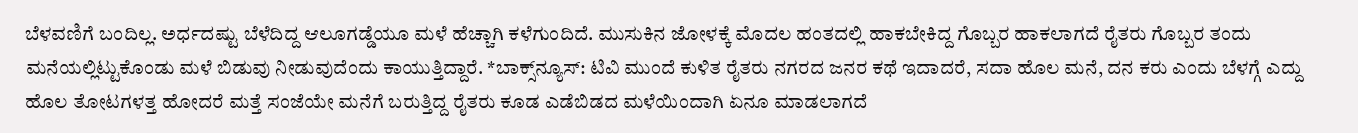ಬೆಳವಣಿಗೆ ಬಂದಿಲ್ಲ. ಅರ್ಧದಷ್ಟು ಬೆಳೆದಿದ್ದ ಆಲೂಗಡ್ಡೆಯೂ ಮಳೆ ಹೆಚ್ಚಾಗಿ ಕಳೆಗುಂದಿದೆ. ಮುಸುಕಿನ ಜೋಳಕ್ಕೆ ಮೊದಲ ಹಂತದಲ್ಲಿ ಹಾಕಬೇಕಿದ್ದ ಗೊಬ್ಬರ ಹಾಕಲಾಗದೆ ರೈತರು ಗೊಬ್ಬರ ತಂದು ಮನೆಯಲ್ಲಿಟ್ಟುಕೊಂಡು ಮಳೆ ಬಿಡುವು ನೀಡುವುದೆಂದು ಕಾಯುತ್ತಿದ್ದಾರೆ. *ಬಾಕ್ಸ್‌ನ್ಯೂಸ್‌: ಟಿವಿ ಮುಂದೆ ಕುಳಿತ ರೈತರು ನಗರದ ಜನರ ಕಥೆ ಇದಾದರೆ, ಸದಾ ಹೊಲ ಮನೆ, ದನ ಕರು ಎಂದು ಬೆಳಗ್ಗೆ ಎದ್ದು ಹೊಲ ತೋಟಗಳತ್ತ ಹೋದರೆ ಮತ್ತೆ ಸಂಜೆಯೇ ಮನೆಗೆ ಬರುತ್ತಿದ್ದ ರೈತರು ಕೂಡ ಎಡೆಬಿಡದ ಮಳೆಯಿಂದಾಗಿ ಏನೂ ಮಾಡಲಾಗದೆ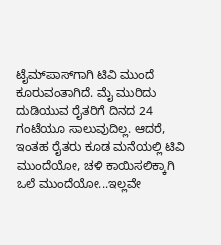ಟೈಮ್‌ಪಾಸ್‌ಗಾಗಿ ಟಿವಿ ಮುಂದೆ ಕೂರುವಂತಾಗಿದೆ. ಮೈ ಮುರಿದು ದುಡಿಯುವ ರೈತರಿಗೆ ದಿನದ 24 ಗಂಟೆಯೂ ಸಾಲುವುದಿಲ್ಲ. ಆದರೆ, ಇಂತಹ ರೈತರು ಕೂಡ ಮನೆಯಲ್ಲಿ ಟಿವಿ ಮುಂದೆಯೋ, ಚಳಿ ಕಾಯಿಸಲಿಕ್ಕಾಗಿ ಒಲೆ ಮುಂದೆಯೋ...ಇಲ್ಲವೇ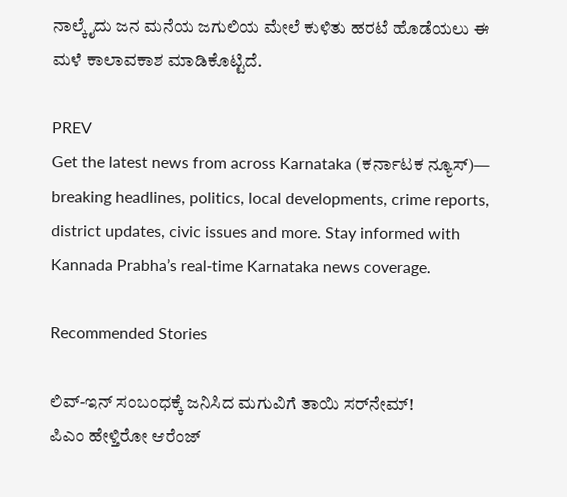ನಾಲ್ಕೈದು ಜನ ಮನೆಯ ಜಗುಲಿಯ ಮೇಲೆ ಕುಳಿತು ಹರಟೆ ಹೊಡೆಯಲು ಈ ಮಳೆ ಕಾಲಾವಕಾಶ ಮಾಡಿಕೊಟ್ಟಿದೆ.

PREV
Get the latest news from across Karnataka (ಕರ್ನಾಟಕ ನ್ಯೂಸ್)— breaking headlines, politics, local developments, crime reports, district updates, civic issues and more. Stay informed with Kannada Prabha’s real‑time Karnataka news coverage.

Recommended Stories

ಲಿವ್‌-ಇನ್‌ ಸಂಬಂಧಕ್ಕೆ ಜನಿಸಿದ ಮಗುವಿಗೆ ತಾಯಿ ಸರ್‌ನೇಮ್‌!
ಪಿಎಂ ಹೇಳ್ತಿರೋ ಆರೆಂಜ್‌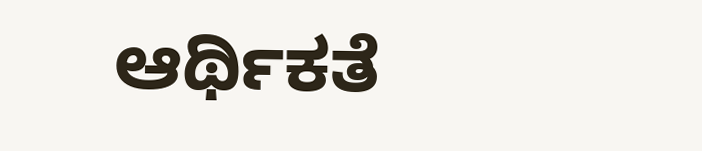ಆರ್ಥಿಕತೆ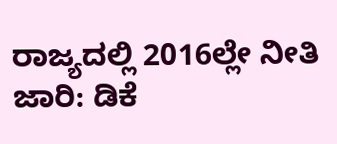ರಾಜ್ಯದಲ್ಲಿ 2016ಲ್ಲೇ ನೀತಿ ಜಾರಿ: ಡಿಕೆ